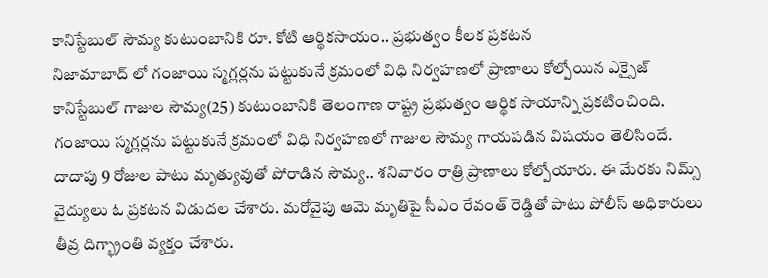కానిస్టేబుల్ సౌమ్య కుటుంబానికి రూ. కోటి ఆర్థికసాయం.. ప్రభుత్వం కీలక ప్రకటన
నిజామాబాద్ లో గంజాయి స్మగ్లర్లను పట్టుకునే క్రమంలో విధి నిర్వహణలో ప్రాణాలు కోల్పోయిన ఎక్సైజ్ కానిస్టేబుల్ గాజుల సౌమ్య(25) కుటుంబానికి తెలంగాణ రాష్ట్ర ప్రభుత్వం ఆర్థిక సాయాన్ని ప్రకటించింది. గంజాయి స్మగ్లర్లను పట్టుకునే క్రమంలో విధి నిర్వహణలో గాజుల సౌమ్య గాయపడిన విషయం తెలిసిందే. దాదాపు 9 రోజుల పాటు మృత్యువుతో పోరాడిన సౌమ్య.. శనివారం రాత్రి ప్రాణాలు కోల్పోయారు. ఈ మేరకు నిమ్స్ వైద్యులు ఓ ప్రకటన విడుదల చేశారు. మరోవైపు ఆమె మృతిపై సీఎం రేవంత్ రెడ్డితో పాటు పోలీస్ అధికారులు తీవ్ర దిగ్భ్రాంతి వ్యక్తం చేశారు.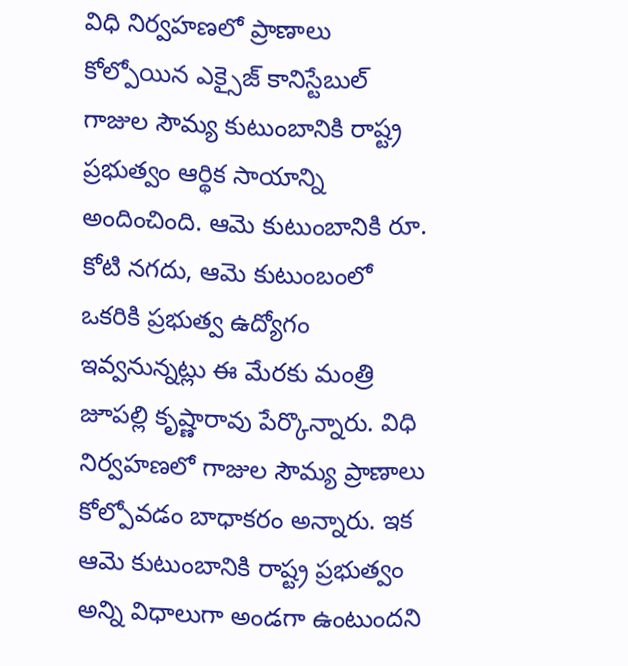విధి నిర్వహణలో ప్రాణాలు కోల్పోయిన ఎక్సైజ్ కానిస్టేబుల్ గాజుల సౌమ్య కుటుంబానికి రాష్ట్ర ప్రభుత్వం ఆర్థిక సాయాన్ని అందించింది. ఆమె కుటుంబానికి రూ. కోటి నగదు, ఆమె కుటుంబంలో ఒకరికి ప్రభుత్వ ఉద్యోగం ఇవ్వనున్నట్లు ఈ మేరకు మంత్రి జూపల్లి కృష్ణారావు పేర్కొన్నారు. విధి నిర్వహణలో గాజుల సౌమ్య ప్రాణాలు కోల్పోవడం బాధాకరం అన్నారు. ఇక ఆమె కుటుంబానికి రాష్ట్ర ప్రభుత్వం అన్ని విధాలుగా అండగా ఉంటుందని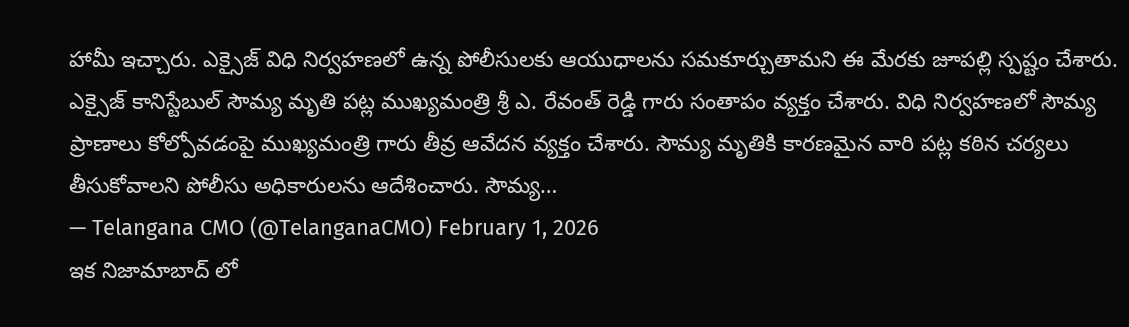హామీ ఇచ్చారు. ఎక్సైజ్ విధి నిర్వహణలో ఉన్న పోలీసులకు ఆయుధాలను సమకూర్చుతామని ఈ మేరకు జూపల్లి స్పష్టం చేశారు.
ఎక్సైజ్ కానిస్టేబుల్ సౌమ్య మృతి పట్ల ముఖ్యమంత్రి శ్రీ ఎ. రేవంత్ రెడ్డి గారు సంతాపం వ్యక్తం చేశారు. విధి నిర్వహణలో సౌమ్య ప్రాణాలు కోల్పోవడంపై ముఖ్యమంత్రి గారు తీవ్ర ఆవేదన వ్యక్తం చేశారు. సౌమ్య మృతికి కారణమైన వారి పట్ల కఠిన చర్యలు తీసుకోవాలని పోలీసు అధికారులను ఆదేశించారు. సౌమ్య…
— Telangana CMO (@TelanganaCMO) February 1, 2026
ఇక నిజామాబాద్ లో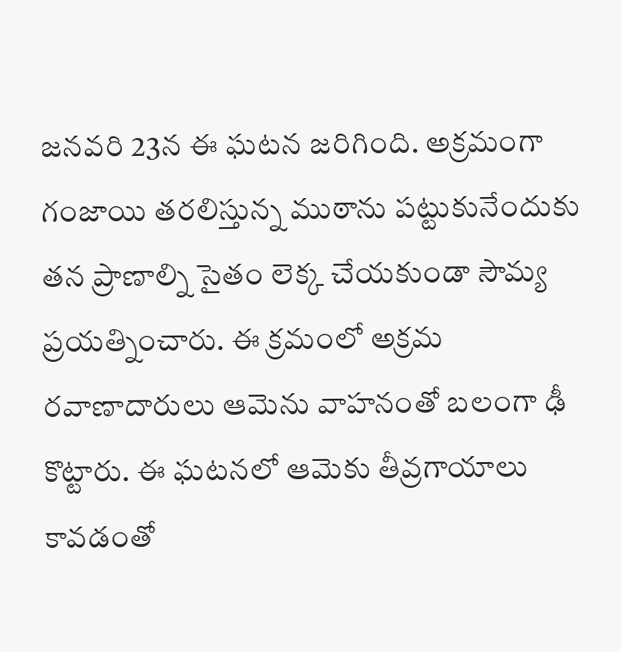జనవరి 23న ఈ ఘటన జరిగింది. అక్రమంగా గంజాయి తరలిస్తున్న ముఠాను పట్టుకునేందుకు తన ప్రాణాల్ని సైతం లెక్క చేయకుండా సౌమ్య ప్రయత్నించారు. ఈ క్రమంలో అక్రమ రవాణాదారులు ఆమెను వాహనంతో బలంగా ఢీ కొట్టారు. ఈ ఘటనలో ఆమెకు తీవ్రగాయాలు కావడంతో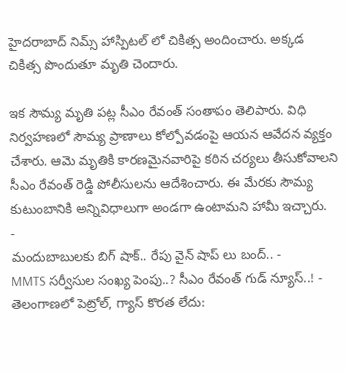హైదరాబాద్ నిమ్స్ హాస్పిటల్ లో చికిత్స అందించారు. అక్కడ చికిత్స పొందుతూ మృతి చెందారు.

ఇక సౌమ్య మృతి పట్ల సీఎం రేవంత్ సంతాపం తెలిపారు. విధి నిర్వహణలో సౌమ్య ప్రాణాలు కోల్పోవడంపై ఆయన ఆవేదన వ్యక్తం చేశారు. ఆమె మృతికి కారణమైనవారిపై కఠిన చర్యలు తీసుకోవాలని సీఎం రేవంత్ రెడ్డి పోలీసులను ఆదేశించారు. ఈ మేరకు సౌమ్య కుటుంబానికి అన్నివిధాలుగా అండగా ఉంటామని హామీ ఇచ్చారు.
-
మందుబాబులకు బిగ్ షాక్.. రేపు వైన్ షాప్ లు బంద్.. -
MMTS సర్వీసుల సంఖ్య పెంపు..? సీఎం రేవంత్ గుడ్ న్యూస్..! -
తెలంగాణలో పెట్రోల్, గ్యాస్ కొరత లేదు: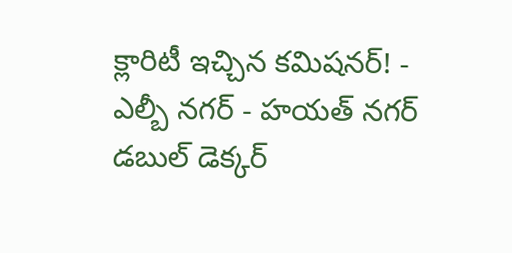క్లారిటీ ఇచ్చిన కమిషనర్! -
ఎల్బీ నగర్ - హయత్ నగర్ డబుల్ డెక్కర్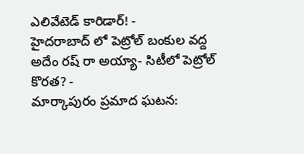ఎలివేటెడ్ కారిడార్! -
హైదరాబాద్ లో పెట్రోల్ బంకుల వద్ద అదేం రష్ రా అయ్యా- సిటీలో పెట్రోల్ కొరత? -
మార్కాపురం ప్రమాద ఘటన: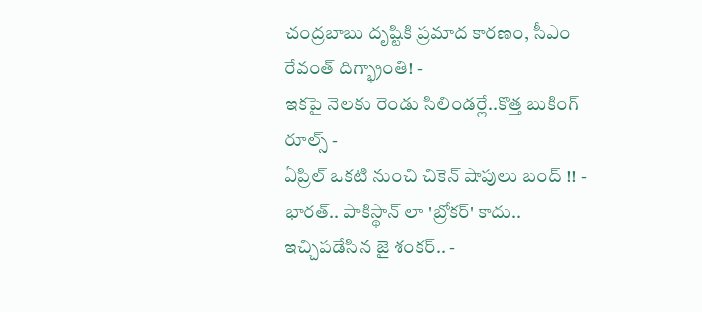చంద్రబాబు దృష్టికి ప్రమాద కారణం, సీఎం రేవంత్ దిగ్భ్రాంతి! -
ఇకపై నెలకు రెండు సిలిండర్లే..కొత్త బుకింగ్ రూల్స్ -
ఏప్రిల్ ఒకటి నుంచి చికెన్ షాపులు బంద్ !! -
భారత్.. పాకిస్థాన్ లా 'బ్రోకర్' కాదు.. ఇచ్చిపడేసిన జై శంకర్.. -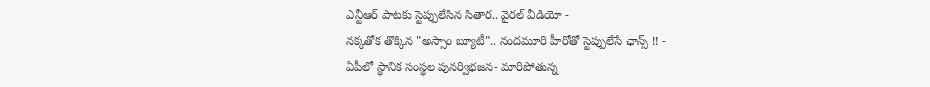ఎన్టీఆర్ పాటకు స్టెప్పులేసిన సితార.. వైరల్ వీడియో -
నక్కతోక తొక్కిన "అస్సాం బ్యూటీ".. నందమూరి హీరోతో స్టెప్పులేసే ఛాన్స్ !! -
ఏపీలో స్థానిక సంస్థల పునర్విభజన- మారిపోతున్న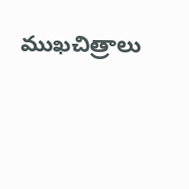ముఖచిత్రాలు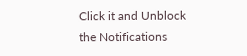Click it and Unblock the Notifications